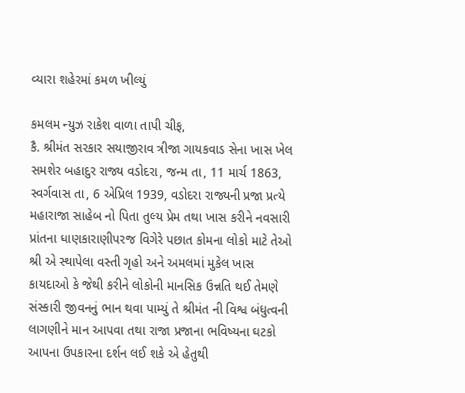વ્યારા શહેરમાં કમળ ખીલ્યું

કમલમ ન્યુઝ રાકેશ વાળા તાપી ચીફ,
કૈ. શ્રીમંત સરકાર સયાજીરાવ ત્રીજા ગાયકવાડ સેના ખાસ ખેલ સમશેર બહાદુર રાજ્ય વડોદરા, જન્મ તા, 11 માર્ચ 1863, સ્વર્ગવાસ તા, 6 એપ્રિલ 1939, વડોદરા રાજ્યની પ્રજા પ્રત્યે મહારાજા સાહેબ નો પિતા તુલ્ય પ્રેમ તથા ખાસ કરીને નવસારી પ્રાંતના ધાણકારાણીપરજ વિગેરે પછાત કોમના લોકો માટે તેઓ શ્રી એ સ્થાપેલા વસ્તી ગૃહો અને અમલમાં મુકેલ ખાસ કાયદાઓ કે જેથી કરીને લોકોની માનસિક ઉન્નતિ થઈ તેમણે સંસ્કારી જીવનનું ભાન થવા પામ્યું તે શ્રીમંત ની વિશ્વ બંધુત્વની લાગણીને માન આપવા તથા રાજા પ્રજાના ભવિષ્યના ઘટકો આપના ઉપકારના દર્શન લઈ શકે એ હેતુથી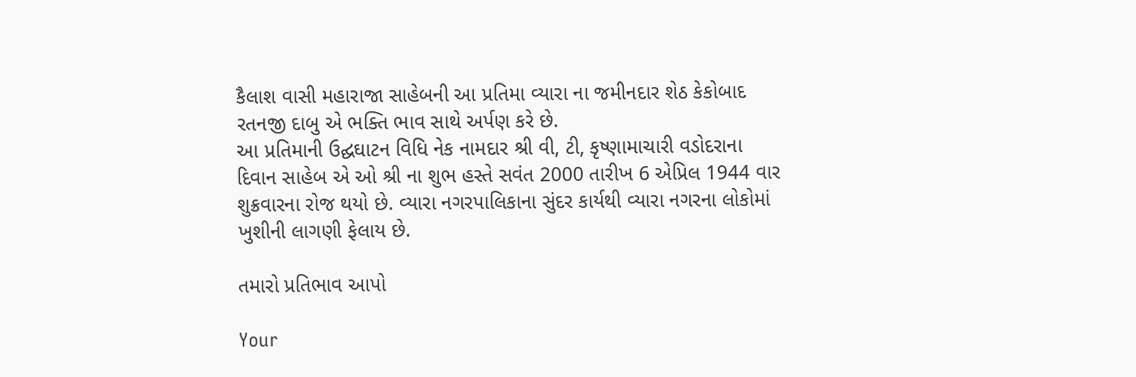કૈલાશ વાસી મહારાજા સાહેબની આ પ્રતિમા વ્યારા ના જમીનદાર શેઠ કેકોબાદ રતનજી દાબુ એ ભક્તિ ભાવ સાથે અર્પણ કરે છે.
આ પ્રતિમાની ઉદ્ઘઘાટન વિધિ નેક નામદાર શ્રી વી, ટી, કૃષ્ણામાચારી વડોદરાના દિવાન સાહેબ એ ઓ શ્રી ના શુભ હસ્તે સવંત 2000 તારીખ 6 એપ્રિલ 1944 વાર શુક્રવારના રોજ થયો છે. વ્યારા નગરપાલિકાના સુંદર કાર્યથી વ્યારા નગરના લોકોમાં ખુશીની લાગણી ફેલાય છે.

તમારો પ્રતિભાવ આપો

Your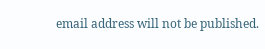email address will not be published.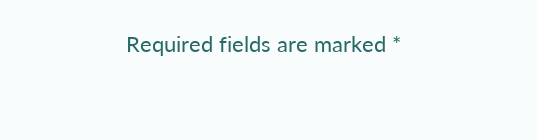Required fields are marked *